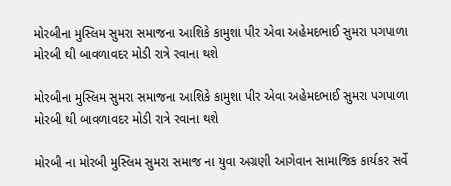મોરબીના મુસ્લિમ સુમરા સમાજના આશિકે કામુશા પીર એવા અહેમદભાઈ સુમરા પગપાળા મોરબી થી બાવળાવદર મોડી રાત્રે રવાના થશે

મોરબીના મુસ્લિમ સુમરા સમાજના આશિકે કામુશા પીર એવા અહેમદભાઈ સુમરા પગપાળા મોરબી થી બાવળાવદર મોડી રાત્રે રવાના થશે

મોરબી ના મોરબી મુસ્લિમ સુમરા સમાજ ના યુવા અગ્રણી આગેવાન સામાજિક કાર્યકર સર્વે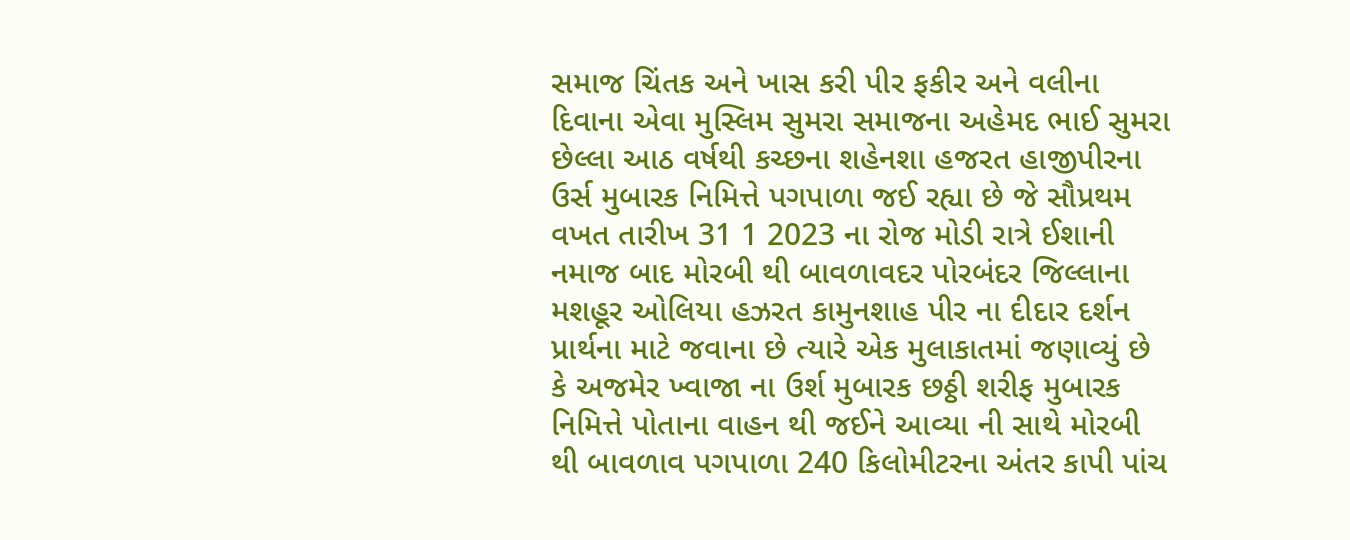સમાજ ચિંતક અને ખાસ કરી પીર ફકીર અને વલીના દિવાના એવા મુસ્લિમ સુમરા સમાજના અહેમદ ભાઈ સુમરા છેલ્લા આઠ વર્ષથી કચ્છના શહેનશા હજરત હાજીપીરના ઉર્સ મુબારક નિમિત્તે પગપાળા જઈ રહ્યા છે જે સૌપ્રથમ વખત તારીખ 31 1 2023 ના રોજ મોડી રાત્રે ઈશાની નમાજ બાદ મોરબી થી બાવળાવદર પોરબંદર જિલ્લાના મશહૂર ઓલિયા હઝરત કામુનશાહ પીર ના દીદાર દર્શન પ્રાર્થના માટે જવાના છે ત્યારે એક મુલાકાતમાં જણાવ્યું છે કે અજમેર ખ્વાજા ના ઉર્શ મુબારક છઠ્ઠી શરીફ મુબારક નિમિત્તે પોતાના વાહન થી જઈને આવ્યા ની સાથે મોરબી થી બાવળાવ પગપાળા 240 કિલોમીટરના અંતર કાપી પાંચ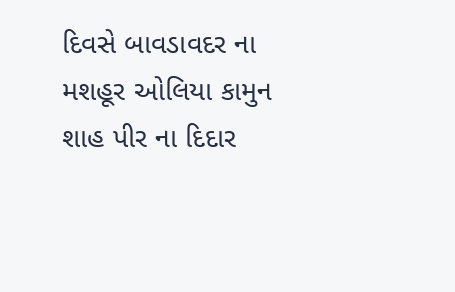દિવસે બાવડાવદર ના મશહૂર ઓલિયા કામુન શાહ પીર ના દિદાર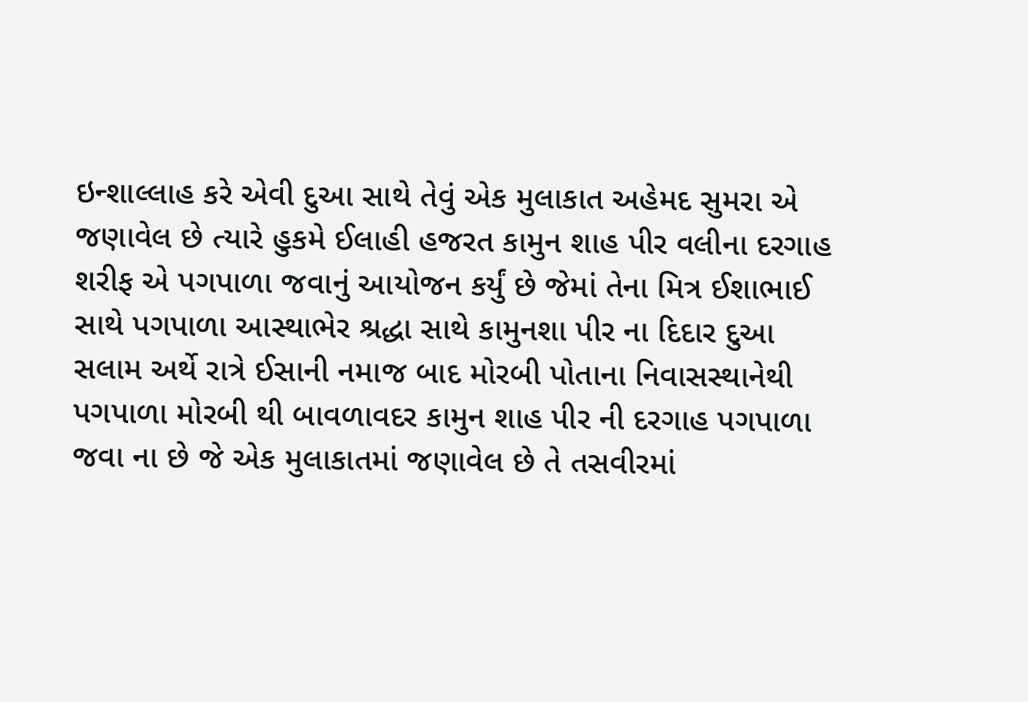ઇન્શાલ્લાહ કરે એવી દુઆ સાથે તેવું એક મુલાકાત અહેમદ સુમરા એ જણાવેલ છે ત્યારે હુકમે ઈલાહી હજરત કામુન શાહ પીર વલીના દરગાહ શરીફ એ પગપાળા જવાનું આયોજન કર્યું છે જેમાં તેના મિત્ર ઈશાભાઈ સાથે પગપાળા આસ્થાભેર શ્રદ્ધા સાથે કામુનશા પીર ના દિદાર દુઆ સલામ અર્થે રાત્રે ઈસાની નમાજ બાદ મોરબી પોતાના નિવાસસ્થાનેથી પગપાળા મોરબી થી બાવળાવદર કામુન શાહ પીર ની દરગાહ પગપાળા જવા ના છે જે એક મુલાકાતમાં જણાવેલ છે તે તસવીરમાં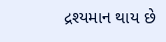દ્રશ્યમાન થાય છે